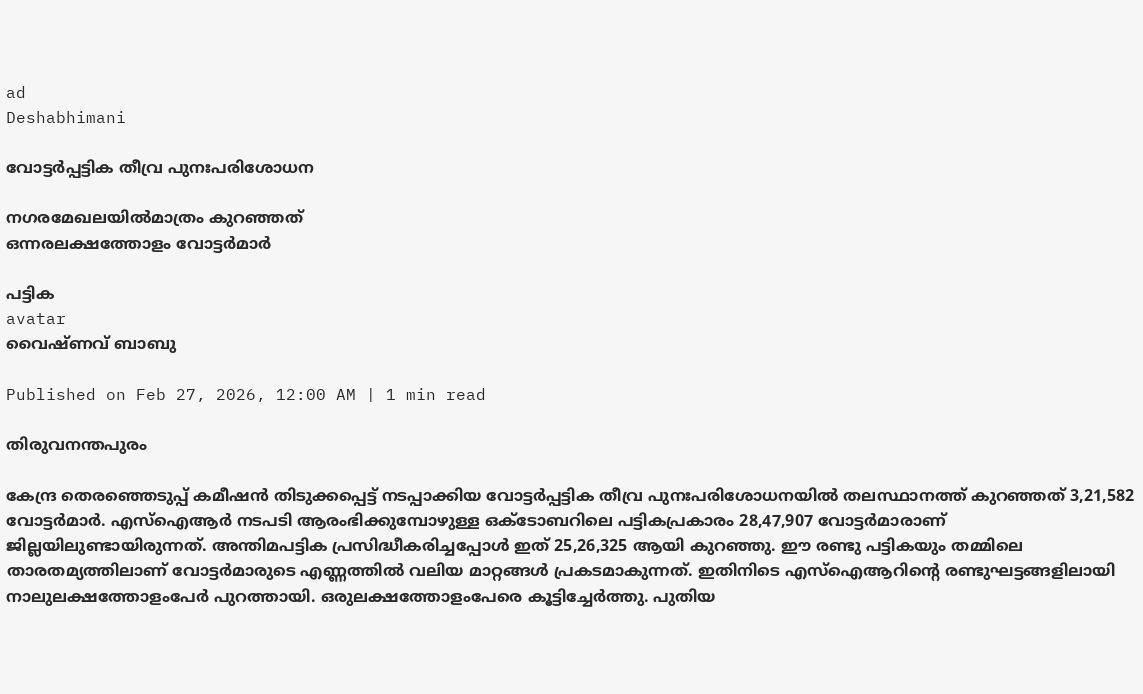ad
Deshabhimani

വോട്ടർപ്പട്ടിക തീവ്ര പുനഃപരിശോധന

നഗരമേഖലയിൽമാത്രം കുറഞ്ഞത്‌
ഒന്നരലക്ഷത്തോളം വോട്ടർമാർ

പട്ടിക
avatar
വൈഷ്‌ണവ്‌ ബാബു

Published on Feb 27, 2026, 12:00 AM | 1 min read

തിരുവനന്തപുരം

കേന്ദ്ര തെരഞ്ഞെടുപ്പ് കമീഷൻ തിടുക്കപ്പെട്ട്‌ നടപ്പാക്കിയ വോട്ടർപ്പട്ടിക തീവ്ര പുനഃപരിശോധനയിൽ തലസ്ഥാനത്ത്‌ കുറഞ്ഞത്‌ 3,21,582 വോട്ടർമാർ. എസ്ഐആർ നടപടി ആരംഭിക്കുമ്പോഴുള്ള ഒക്ടോബറിലെ പട്ടികപ്രകാരം 28,47,907 വോട്ടർമാരാണ് ജില്ലയിലുണ്ടായിരുന്നത്‌. അന്തിമപട്ടിക പ്രസിദ്ധീകരിച്ചപ്പോൾ ഇത് 25,26,325 ആയി കുറഞ്ഞു. ഈ രണ്ടു പട്ടികയും തമ്മിലെ താരതമ്യത്തിലാണ് വോട്ടർമാരുടെ എണ്ണത്തിൽ വലിയ മാറ്റങ്ങൾ പ്രകടമാകുന്നത്. ഇതിനിടെ എസ്‌ഐആറിന്റെ രണ്ടുഘട്ടങ്ങളിലായി നാലുലക്ഷത്തോളംപേർ പുറത്തായി. ഒരുലക്ഷത്തോളംപേരെ കൂട്ടിച്ചേർത്തു. പുതിയ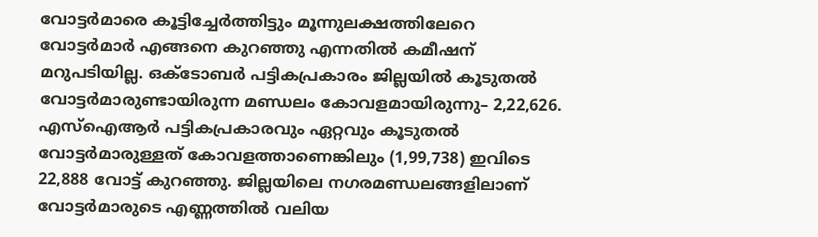വോട്ടർമാരെ കൂട്ടിച്ചേർത്തിട്ടും മൂന്നുലക്ഷത്തിലേറെ വോട്ടർമാർ എങ്ങനെ കുറഞ്ഞു എന്നതിൽ കമീഷന്‌ മറുപടിയില്ല. ഒക്ടോബർ പട്ടികപ്രകാരം ജില്ലയിൽ കൂടുതൽ വോട്ടർമാരുണ്ടായിരുന്ന മണ്ഡലം കോവളമായിരുന്നു– 2,22,626. എസ്‌ഐആർ പട്ടികപ്രകാരവും ഏറ്റവും കൂടുതൽ വോട്ടർമാരുള്ളത് കോവളത്താണെങ്കിലും (1,99,738) ഇവിടെ 22,888 വോട്ട്‌ കുറഞ്ഞു. ജില്ലയിലെ നഗരമണ്ഡലങ്ങളിലാണ് വോട്ടർമാരുടെ എണ്ണത്തിൽ വലിയ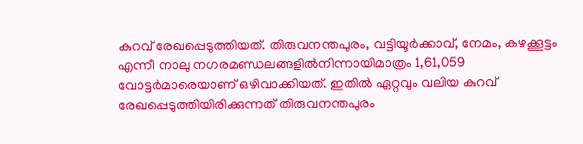കുറവ്‌ രേഖപ്പെടുത്തിയത്‌. തിരുവനന്തപുരം, വട്ടിയൂർക്കാവ്, നേമം, കഴക്കൂട്ടം എന്നീ നാലു നഗരമണ്ഡലങ്ങളിൽനിന്നായിമാത്രം 1,61,059 വോട്ടർമാരെയാണ് ഒഴിവാക്കിയത്. ഇതിൽ ഏറ്റവും വലിയ കുറവ് രേഖപ്പെടുത്തിയിരിക്കുന്നത് തിരുവനന്തപുരം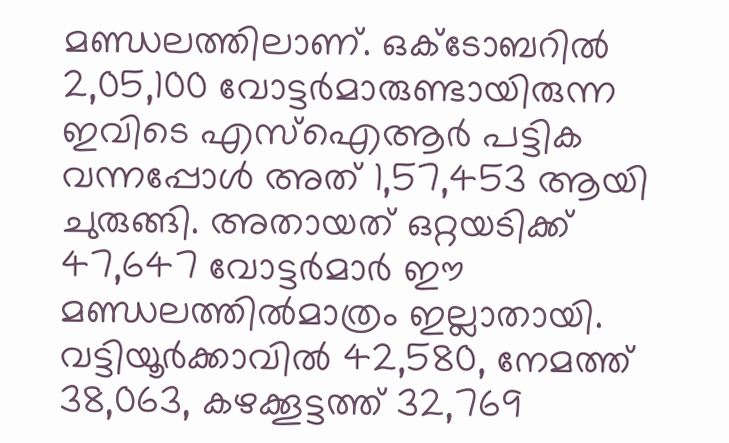മണ്ഡലത്തിലാണ്. ഒക്ടോബറിൽ 2,05,100 വോട്ടർമാരുണ്ടായിരുന്ന ഇവിടെ എസ്‌ഐആർ പട്ടിക വന്നപ്പോൾ അത് 1,57,453 ആയി ചുരുങ്ങി. അതായത് ഒറ്റയടിക്ക് 47,647 വോട്ടർമാർ ഈ മണ്ഡലത്തിൽമാത്രം ഇല്ലാതായി. വട്ടിയൂർക്കാവിൽ 42,580, നേമത്ത് 38,063, കഴക്കൂട്ടത്ത് 32,769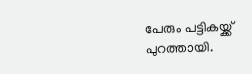പേരും പട്ടികയ്ക്ക് പുറത്തായി.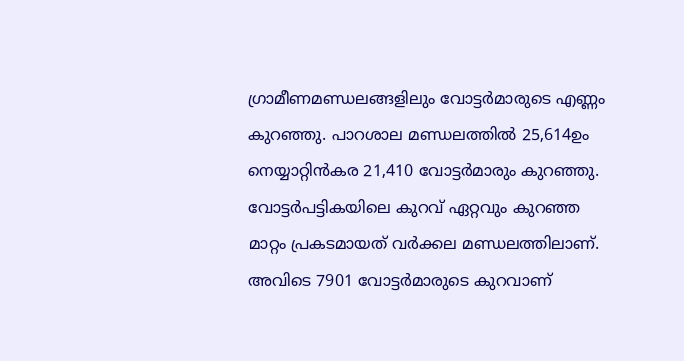ഗ്രാമീണമണ്ഡലങ്ങളിലും വോട്ടർമാരുടെ എണ്ണം കുറഞ്ഞു. പാറശാല മണ്ഡലത്തിൽ 25,614ഉം നെയ്യാറ്റിൻകര 21,410 വോട്ടർമാരും കുറഞ്ഞു. വോട്ടർപട്ടികയിലെ കുറവ് ഏറ്റവും കുറഞ്ഞ മാറ്റം പ്രകടമായത് വർക്കല മണ്ഡലത്തിലാണ്. അവിടെ 7901 വോട്ടർമാരുടെ കുറവാണ്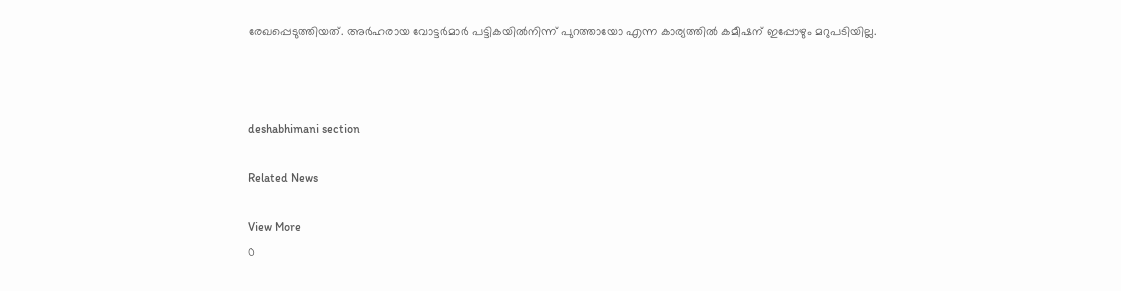രേഖപ്പെടുത്തിയത്. അർഹരായ വോട്ടർമാർ പട്ടികയിൽനിന്ന് പുറത്തായോ എന്ന കാര്യത്തിൽ കമീഷന്‌ ഇപ്പോഴും മറുപടിയില്ല.



deshabhimani section

Related News

View More
0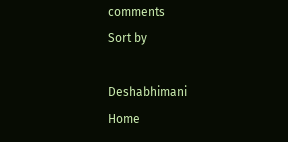comments
Sort by

Deshabhimani
Home